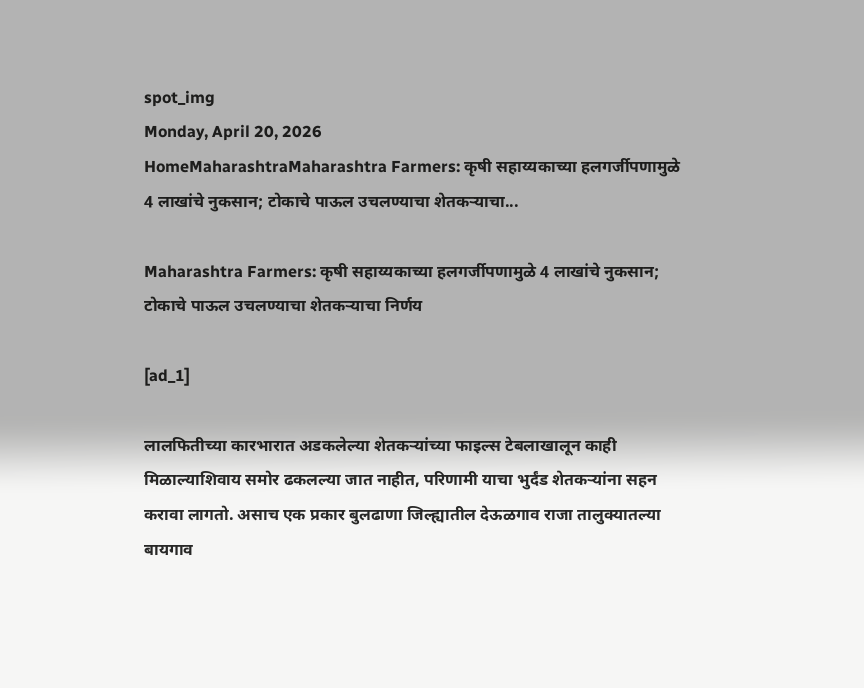spot_img
Monday, April 20, 2026
HomeMaharashtraMaharashtra Farmers: कृषी सहाय्यकाच्या हलगर्जीपणामुळे 4 लाखांचे नुकसान; टोकाचे पाऊल उचलण्याचा शेतकऱ्याचा...

Maharashtra Farmers: कृषी सहाय्यकाच्या हलगर्जीपणामुळे 4 लाखांचे नुकसान; टोकाचे पाऊल उचलण्याचा शेतकऱ्याचा निर्णय

[ad_1]

लालफितीच्या कारभारात अडकलेल्या शेतकऱ्यांच्या फाइल्स टेबलाखालून काही मिळाल्याशिवाय समोर ढकलल्या जात नाहीत, परिणामी याचा भुर्दंड शेतकऱ्यांना सहन करावा लागतो. असाच एक प्रकार बुलढाणा जिल्ह्यातील देऊळगाव राजा तालुक्यातल्या बायगाव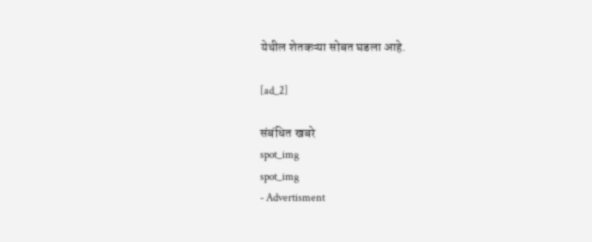येथील शेतकऱ्या सोबत घडला आहे.

[ad_2]

संबंधित खबरे
spot_img
spot_img
- Advertisment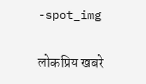-spot_img

लोकप्रिय खबरे